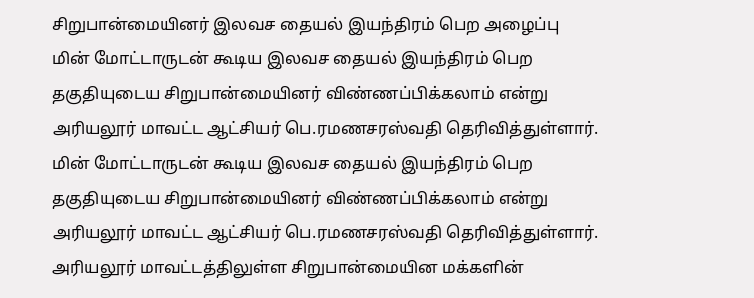சிறுபான்மையினர் இலவச தையல் இயந்திரம் பெற அழைப்பு
மின் மோட்டாருடன் கூடிய இலவச தையல் இயந்திரம் பெற தகுதியுடைய சிறுபான்மையினர் விண்ணப்பிக்கலாம் என்று அரியலூர் மாவட்ட ஆட்சியர் பெ.ரமணசரஸ்வதி தெரிவித்துள்ளார்.
மின் மோட்டாருடன் கூடிய இலவச தையல் இயந்திரம் பெற தகுதியுடைய சிறுபான்மையினர் விண்ணப்பிக்கலாம் என்று அரியலூர் மாவட்ட ஆட்சியர் பெ.ரமணசரஸ்வதி தெரிவித்துள்ளார்.
அரியலூர் மாவட்டத்திலுள்ள சிறுபான்மையின மக்களின்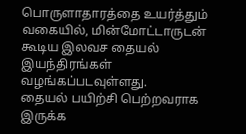பொருளாதாரத்தை உயர்த்தும் வகையில், மின்மோட்டாருடன் கூடிய இலவச தையல் இயந்திரங்கள் வழங்கப்படவுள்ளது.
தையல் பயிற்சி பெற்றவராக இருக்க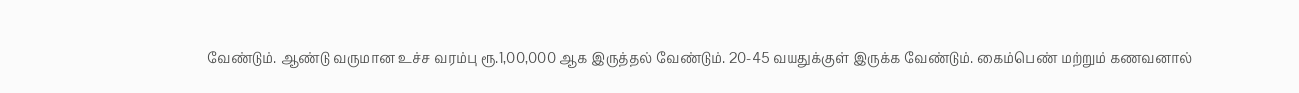வேண்டும். ஆண்டு வருமான உச்ச வரம்பு ரூ.1,00,000 ஆக இருத்தல் வேண்டும். 20-45 வயதுக்குள் இருக்க வேண்டும். கைம்பெண் மற்றும் கணவனால்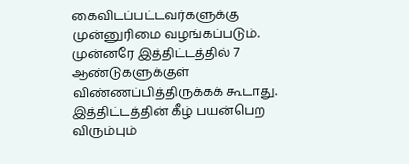கைவிடப்பட்டவர்களுக்கு முன்னுரிமை வழங்கப்படும். முன்னரே இத்திட்டத்தில் 7 ஆண்டுகளுக்குள் விண்ணப்பித்திருக்கக் கூடாது.
இத்திட்டத்தின் கீழ் பயன்பெற விரும்பும்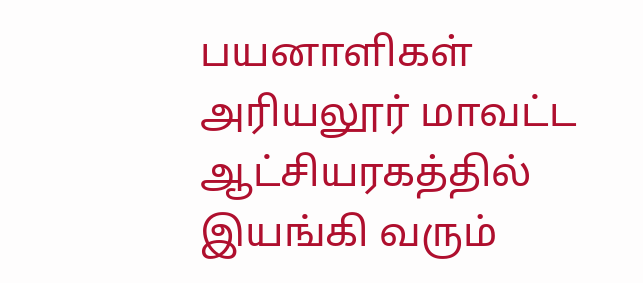பயனாளிகள் அரியலூர் மாவட்ட ஆட்சியரகத்தில் இயங்கி வரும்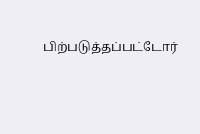பிற்படுத்தப்பட்டோர்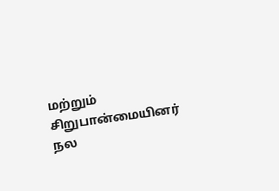மற்றும் சிறுபான்மையினர் நல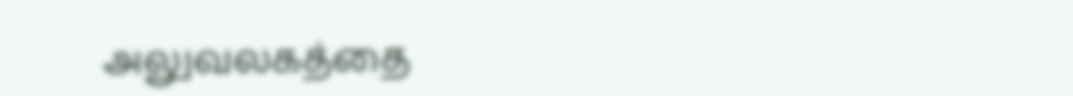அலுவலகத்தை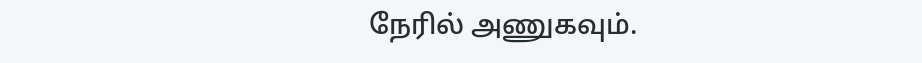நேரில் அணுகவும்.